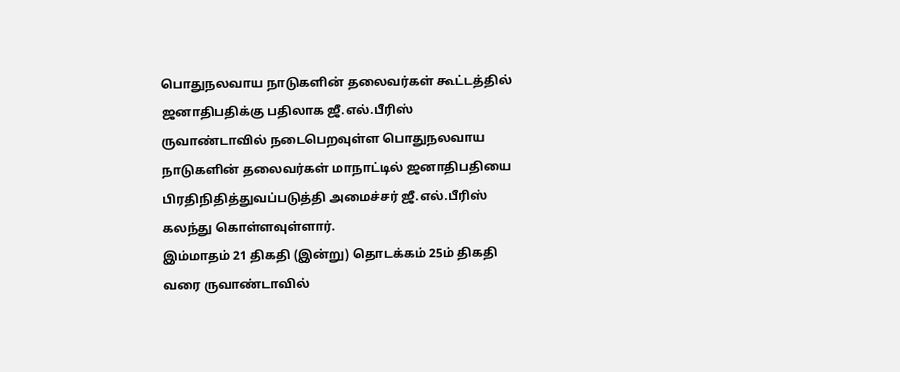பொதுநலவாய நாடுகளின் தலைவர்கள் கூட்டத்தில் ஜனாதிபதிக்கு பதிலாக ஜீ.எல்.பீரிஸ்
ருவாண்டாவில் நடைபெறவுள்ள பொதுநலவாய நாடுகளின் தலைவர்கள் மாநாட்டில் ஜனாதிபதியை பிரதிநிதித்துவப்படுத்தி அமைச்சர் ஜீ.எல்.பீரிஸ் கலந்து கொள்ளவுள்ளார்.
இம்மாதம் 21 திகதி (இன்று) தொடக்கம் 25ம் திகதி வரை ருவாண்டாவில்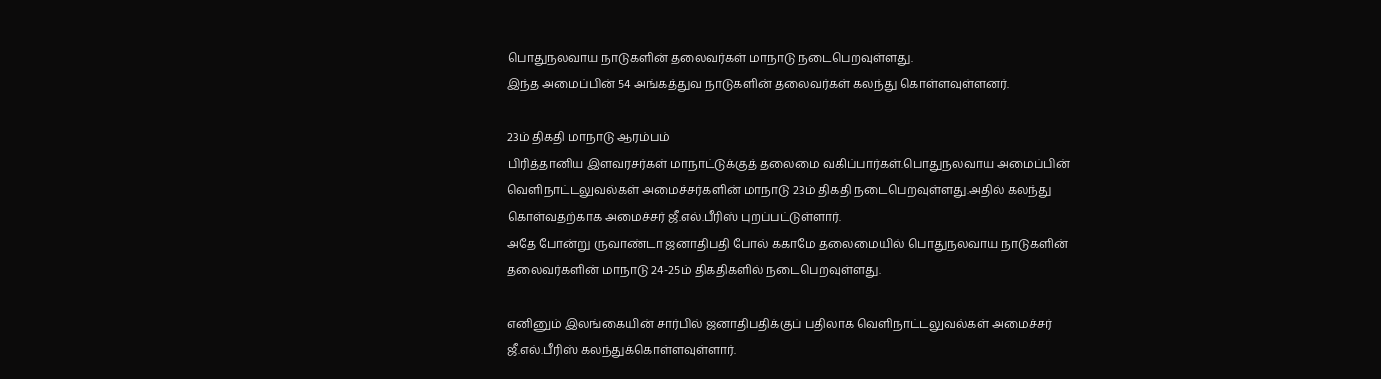பொதுநலவாய நாடுகளின் தலைவர்கள் மாநாடு நடைபெறவுள்ளது.
இந்த அமைப்பின் 54 அங்கத்துவ நாடுகளின் தலைவர்கள் கலந்து கொள்ளவுள்ளனர்.

23ம் திகதி மாநாடு ஆரம்பம்
பிரித்தானிய இளவரசர்கள் மாநாட்டுக்குத் தலைமை வகிப்பார்கள்.பொதுநலவாய அமைப்பின் வெளிநாட்டலுவல்கள் அமைச்சர்களின் மாநாடு 23ம் திகதி நடைபெறவுள்ளது.அதில் கலந்து கொள்வதற்காக அமைச்சர் ஜீ.எல்.பீரிஸ் புறப்பட்டுள்ளார்.
அதே போன்று ருவாண்டா ஜனாதிபதி போல் ககாமே தலைமையில் பொதுநலவாய நாடுகளின் தலைவர்களின் மாநாடு 24-25ம் திகதிகளில் நடைபெறவுள்ளது.

எனினும் இலங்கையின் சார்பில் ஜனாதிபதிக்குப் பதிலாக வெளிநாட்டலுவல்கள் அமைச்சர் ஜீ.எல்.பீரிஸ் கலந்துக்கொள்ளவுள்ளார்.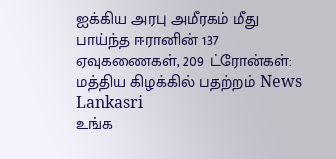ஐக்கிய அரபு அமீரகம் மீது பாய்ந்த ஈரானின் 137 ஏவுகணைகள், 209 ட்ரோன்கள்: மத்திய கிழக்கில் பதற்றம் News Lankasri
உங்க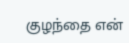குழந்தை என்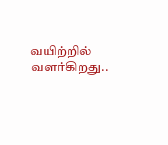வயிற்றில் வளர்கிறது..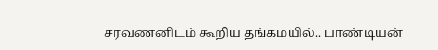சரவணனிடம் கூறிய தங்கமயில்.. பாண்டியன்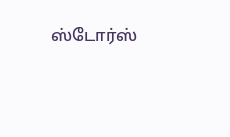ஸ்டோர்ஸ்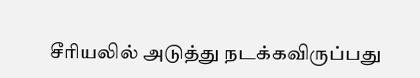சீரியலில் அடுத்து நடக்கவிருப்பது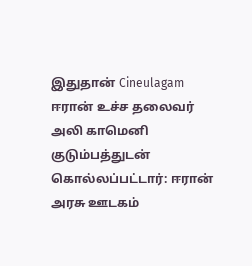இதுதான் Cineulagam
ஈரான் உச்ச தலைவர் அலி காமெனி குடும்பத்துடன் கொல்லப்பட்டார்: ஈரான் அரசு ஊடகம்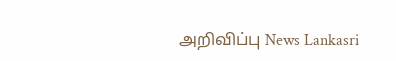அறிவிப்பு News Lankasri